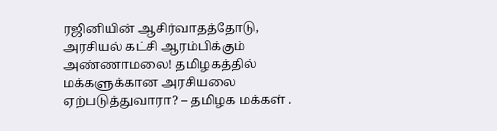ரஜினியின் ஆசிர்வாதத்தோடு, அரசியல் கட்சி ஆரம்பிக்கும் அண்ணாமலை! தமிழகத்தில் மக்களுக்கான அரசியலை ஏற்படுத்துவாரா? – தமிழக மக்கள் .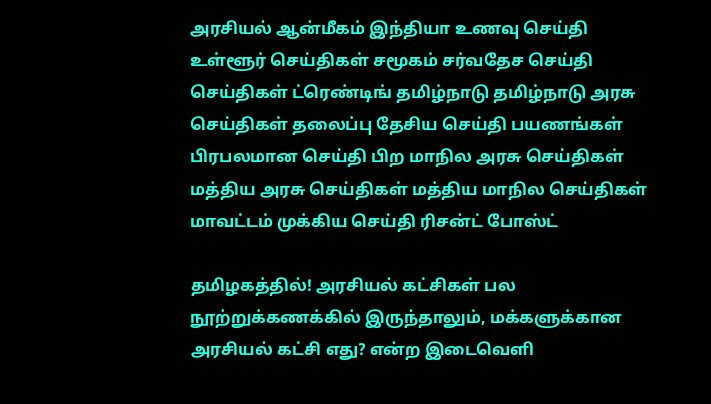அரசியல் ஆன்மீகம் இந்தியா உணவு செய்தி உள்ளூர் செய்திகள் சமூகம் சர்வதேச செய்தி செய்திகள் ட்ரெண்டிங் தமிழ்நாடு தமிழ்நாடு அரசு செய்திகள் தலைப்பு தேசிய செய்தி பயணங்கள் பிரபலமான செய்தி பிற மாநில அரசு செய்திகள் மத்திய அரசு செய்திகள் மத்திய மாநில செய்திகள் மாவட்டம் முக்கிய செய்தி ரிசன்ட் போஸ்ட்

தமிழகத்தில்! அரசியல் கட்சிகள் பல நூற்றுக்கணக்கில் இருந்தாலும், மக்களுக்கான அரசியல் கட்சி எது? என்ற இடைவெளி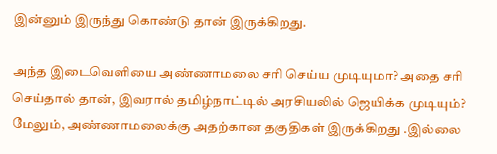இன்னும் இருந்து கொண்டு தான் இருக்கிறது.

அந்த இடைவெளியை அண்ணாமலை சரி செய்ய முடியுமா? அதை சரி செய்தால் தான், இவரால் தமிழ்நாட்டில் அரசியலில் ஜெயிக்க முடியும்? மேலும், அண்ணாமலைக்கு அதற்கான தகுதிகள் இருக்கிறது .இல்லை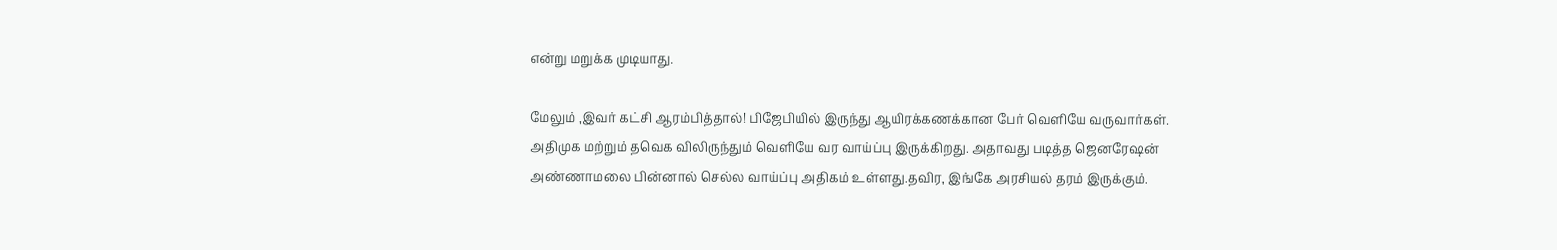என்று மறுக்க முடியாது.

மேலும் ,இவர் கட்சி ஆரம்பித்தால்! பிஜேபியில் இருந்து ஆயிரக்கணக்கான பேர் வெளியே வருவார்கள். அதிமுக மற்றும் தவெக விலிருந்தும் வெளியே வர வாய்ப்பு இருக்கிறது. அதாவது படித்த ஜெனரேஷன் அண்ணாமலை பின்னால் செல்ல வாய்ப்பு அதிகம் உள்ளது.தவிர, இங்கே அரசியல் தரம் இருக்கும்.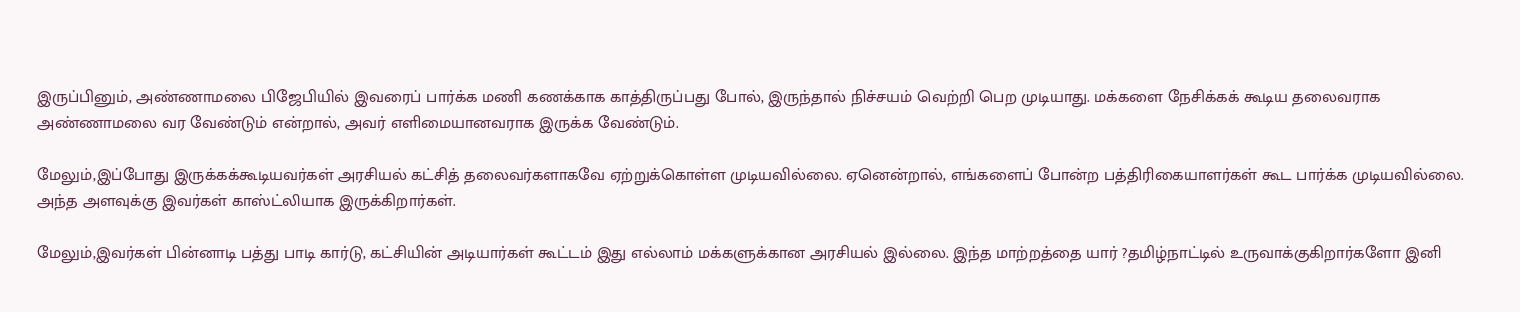இருப்பினும், அண்ணாமலை பிஜேபியில் இவரைப் பார்க்க மணி கணக்காக காத்திருப்பது போல், இருந்தால் நிச்சயம் வெற்றி பெற முடியாது. மக்களை நேசிக்கக் கூடிய தலைவராக அண்ணாமலை வர வேண்டும் என்றால், அவர் எளிமையானவராக இருக்க வேண்டும்.

மேலும்,இப்போது இருக்கக்கூடியவர்கள் அரசியல் கட்சித் தலைவர்களாகவே ஏற்றுக்கொள்ள முடியவில்லை. ஏனென்றால், எங்களைப் போன்ற பத்திரிகையாளர்கள் கூட பார்க்க முடியவில்லை. அந்த அளவுக்கு இவர்கள் காஸ்ட்லியாக இருக்கிறார்கள்.

மேலும்,இவர்கள் பின்னாடி பத்து பாடி கார்டு, கட்சியின் அடியார்கள் கூட்டம் இது எல்லாம் மக்களுக்கான அரசியல் இல்லை. இந்த மாற்றத்தை யார் ?தமிழ்நாட்டில் உருவாக்குகிறார்களோ இனி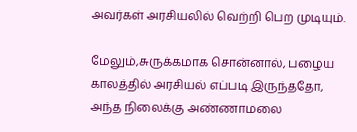அவர்கள் அரசியலில் வெற்றி பெற முடியும்.

மேலும்,சுருக்கமாக சொன்னால், பழைய காலத்தில் அரசியல் எப்படி இருந்ததோ, அந்த நிலைக்கு அண்ணாமலை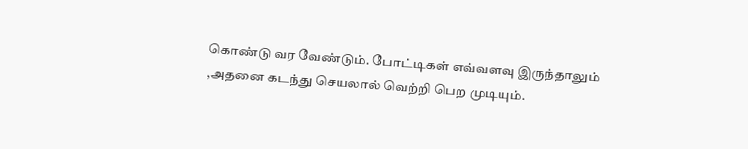கொண்டு வர வேண்டும். போட்டிகள் எவ்வளவு இருந்தாலும் ,அதனை கடந்து செயலால் வெற்றி பெற முடியும்.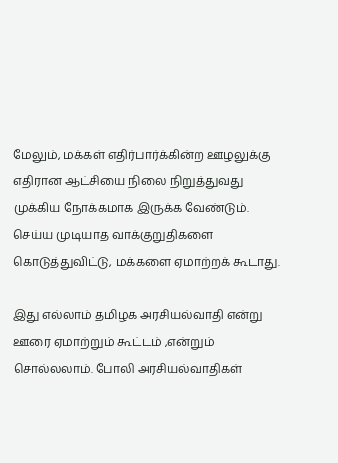மேலும், மக்கள் எதிர்பார்க்கின்ற ஊழலுக்கு எதிரான ஆட்சியை நிலை நிறுத்துவது முக்கிய நோக்கமாக இருக்க வேண்டும். செய்ய முடியாத வாக்குறுதிகளை கொடுத்துவிட்டு, மக்களை ஏமாற்றக் கூடாது.

இது எல்லாம் தமிழக அரசியல்வாதி என்று ஊரை ஏமாற்றும் கூட்டம் ,என்றும் சொல்லலாம். போலி அரசியல்வாதிகள்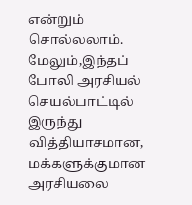என்றும் சொல்லலாம். மேலும்,இந்தப் போலி அரசியல் செயல்பாட்டில் இருந்து வித்தியாசமான, மக்களுக்குமான அரசியலை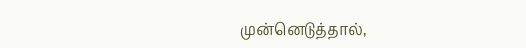முன்னெடுத்தால்,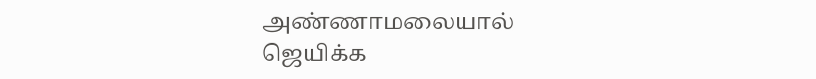அண்ணாமலையால் ஜெயிக்க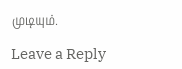முடியும்.

Leave a Reply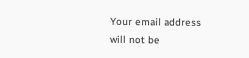Your email address will not be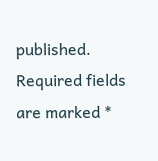published. Required fields are marked *